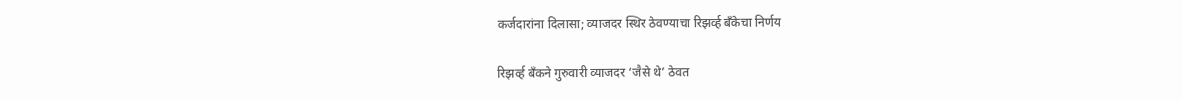कर्जदारांना दिलासा; व्याजदर स्थिर ठेवण्याचा रिझर्व्ह बँकेचा निर्णय

रिझर्व्ह बँकने गुरुवारी व्याजदर ‘जैसे थे’ ठेवत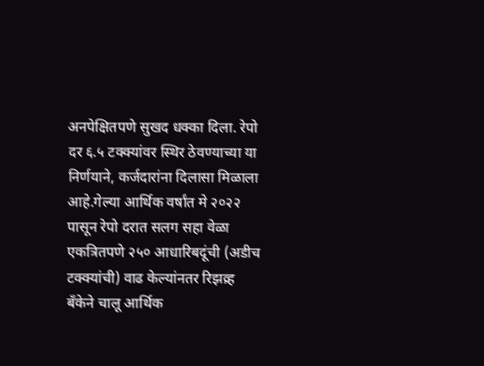अनपेक्षितपणे सुखद धक्का दिला. रेपो दर ६.५ टक्क्यांवर स्थिर ठेवण्याच्या या निर्णयाने, कर्जदारांना दिलासा मिळाला आहे.गेल्या आर्थिक वर्षांत मे २०२२ पासून रेपो दरात सलग सहा वेळा एकत्रितपणे २५० आधारिबदूंची (अडीच टक्क्यांची) वाढ केल्यांनतर रिझव्र्ह बँकेने चालू आर्थिक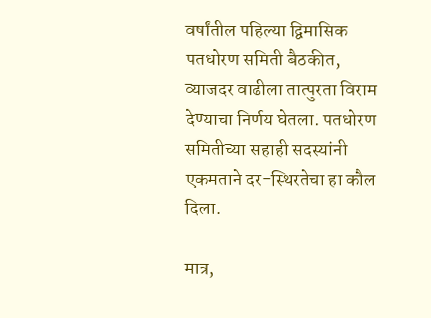वर्षांतील पहिल्या द्विमासिक पतधोरण समिती बैठकीत, व्याजदर वाढीला तात्पुरता विराम देण्याचा निर्णय घेतला. पतधोरण समितीच्या सहाही सदस्यांनी एकमताने दर-स्थिरतेचा हा कौल दिला.

मात्र,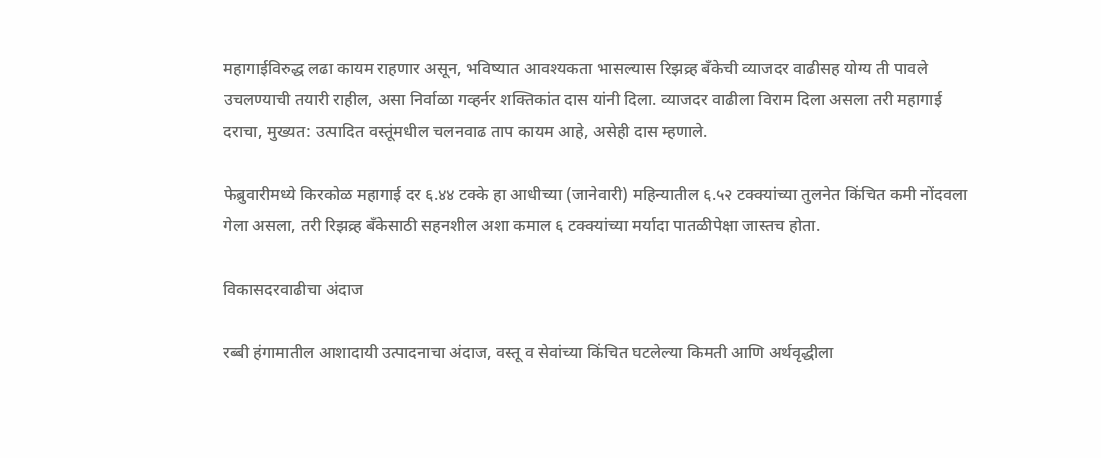महागाईविरुद्ध लढा कायम राहणार असून, भविष्यात आवश्यकता भासल्यास रिझव्र्ह बँकेची व्याजदर वाढीसह योग्य ती पावले उचलण्याची तयारी राहील, असा निर्वाळा गव्हर्नर शक्तिकांत दास यांनी दिला. व्याजदर वाढीला विराम दिला असला तरी महागाई दराचा, मुख्यत: उत्पादित वस्तूंमधील चलनवाढ ताप कायम आहे, असेही दास म्हणाले.

फेब्रुवारीमध्ये किरकोळ महागाई दर ६.४४ टक्के हा आधीच्या (जानेवारी) महिन्यातील ६.५२ टक्क्यांच्या तुलनेत किंचित कमी नोंदवला गेला असला, तरी रिझव्र्ह बँकेसाठी सहनशील अशा कमाल ६ टक्क्यांच्या मर्यादा पातळीपेक्षा जास्तच होता.

विकासदरवाढीचा अंदाज

रब्बी हंगामातील आशादायी उत्पादनाचा अंदाज, वस्तू व सेवांच्या किंचित घटलेल्या किमती आणि अर्थवृद्धीला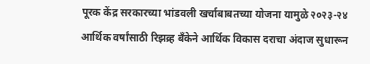पूरक केंद्र सरकारच्या भांडवली खर्चाबाबतच्या योजना यामुळे २०२३-२४ आर्थिक वर्षांसाठी रिझव्र्ह बँकेने आर्थिक विकास दराचा अंदाज सुधारून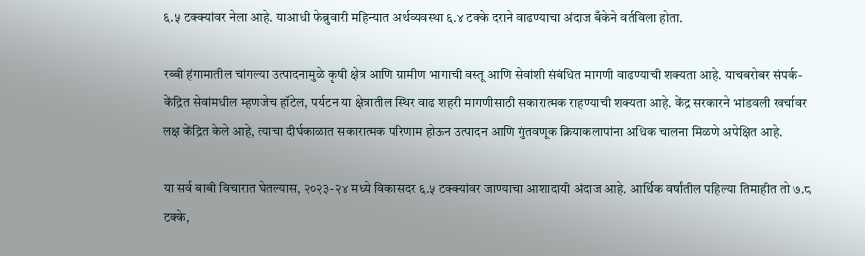६.५ टक्क्यांवर नेला आहे. याआधी फेब्रुवारी महिन्यात अर्थव्यवस्था ६.४ टक्के दराने वाढण्याचा अंदाज बँकेने वर्तविला होता.

रब्बी हंगामातील चांगल्या उत्पादनामुळे कृषी क्षेत्र आणि ग्रामीण भागाची वस्तू आणि सेवांशी संबंधित मागणी वाढण्याची शक्यता आहे. याचबरोबर संपर्क-केंद्रित सेवांमधील म्हणजेच हॉटेल, पर्यटन या क्षेत्रातील स्थिर वाढ शहरी मागणीसाठी सकारात्मक राहण्याची शक्यता आहे. केंद्र सरकारने भांडवली खर्चावर लक्ष केंद्रित केले आहे, त्याचा दीर्घकाळात सकारात्मक परिणाम होऊन उत्पादन आणि गुंतवणूक क्रियाकलापांना अधिक चालना मिळणे अपेक्षित आहे.

या सर्व बाबी विचारात घेतल्यास, २०२३-२४ मध्ये विकासदर ६.५ टक्क्यांवर जाण्याचा आशादायी अंदाज आहे. आर्थिक वर्षांतील पहिल्या तिमाहीत तो ७.८ टक्के,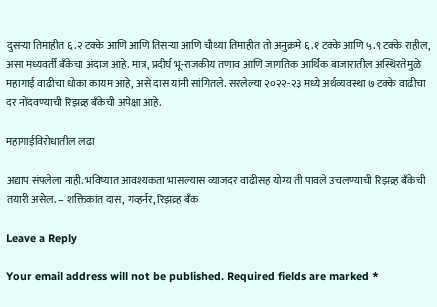दुसऱ्या तिमाहीत ६.२ टक्के आणि आणि तिसऱ्या आणि चौथ्या तिमाहीत तो अनुक्रमे ६.१ टक्के आणि ५.९ टक्के राहील, असा मध्यवर्ती बँकेचा अंदाज आहे. मात्र, प्रदीर्घ भू-राजकीय तणाव आणि जागतिक आर्थिक बाजारातील अस्थिरतेमुळे महागाई वाढीचा धोका कायम आहे, असे दास यांनी सांगितले. सरलेल्या २०२२-२३ मध्ये अर्थव्यवस्था ७ टक्के वाढीचा दर नोंदवण्याची रिझव्र्ह बँकेची अपेक्षा आहे.

महागाईविरोधातील लढा

अद्याप संपलेला नाही. भविष्यात आवश्यकता भासल्यास व्याजदर वाढीसह योग्य ती पावले उचलण्याची रिझव्र्ह बँकेची तयारी असेल. – शक्तिकांत दास, गव्हर्नर, रिझव्र्ह बँक

Leave a Reply

Your email address will not be published. Required fields are marked *